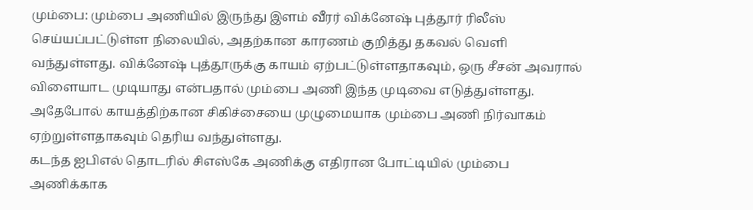மும்பை: மும்பை அணியில் இருந்து இளம் வீரர் விக்னேஷ் புத்தூர் ரிலீஸ் செய்யப்பட்டுள்ள நிலையில், அதற்கான காரணம் குறித்து தகவல் வெளி வந்துள்ளது. விக்னேஷ் புத்தூருக்கு காயம் ஏற்பட்டுள்ளதாகவும், ஒரு சீசன் அவரால் விளையாட முடியாது என்பதால் மும்பை அணி இந்த முடிவை எடுத்துள்ளது. அதேபோல் காயத்திற்கான சிகிச்சையை முழுமையாக மும்பை அணி நிர்வாகம் ஏற்றுள்ளதாகவும் தெரிய வந்துள்ளது.
கடந்த ஐபிஎல் தொடரில் சிஎஸ்கே அணிக்கு எதிரான போட்டியில் மும்பை அணிக்காக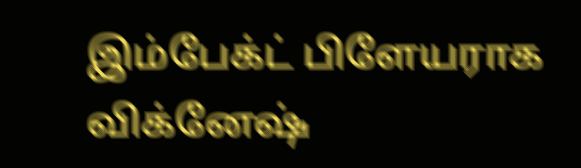இம்பேக்ட் பிளேயராக விக்னேஷ்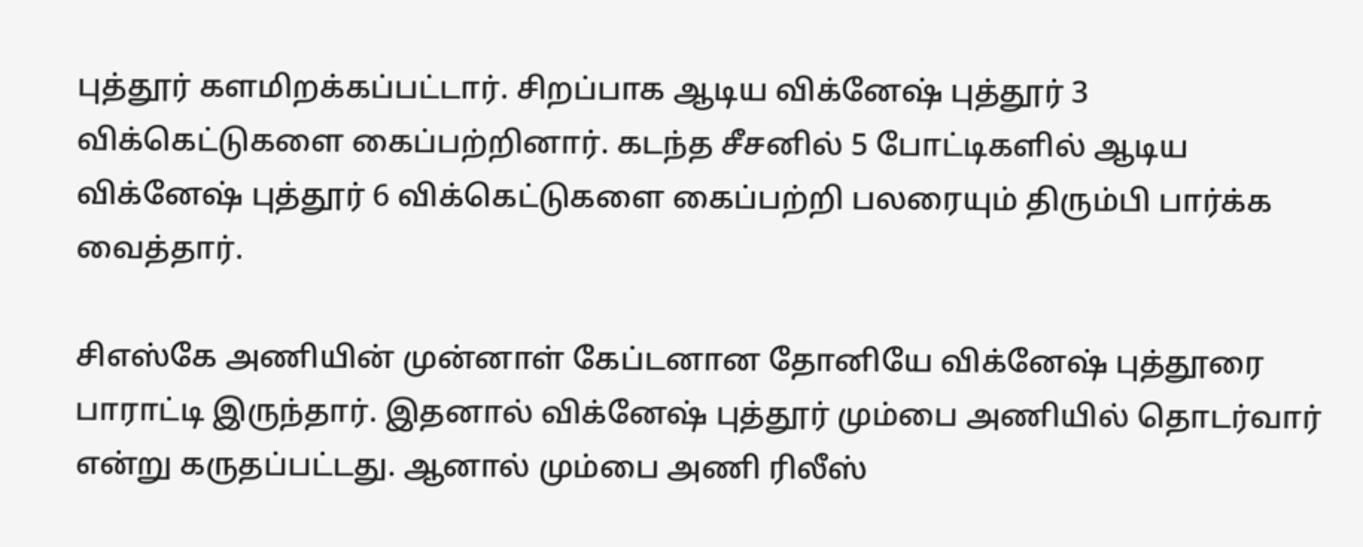புத்தூர் களமிறக்கப்பட்டார். சிறப்பாக ஆடிய விக்னேஷ் புத்தூர் 3 விக்கெட்டுகளை கைப்பற்றினார். கடந்த சீசனில் 5 போட்டிகளில் ஆடிய விக்னேஷ் புத்தூர் 6 விக்கெட்டுகளை கைப்பற்றி பலரையும் திரும்பி பார்க்க வைத்தார்.

சிஎஸ்கே அணியின் முன்னாள் கேப்டனான தோனியே விக்னேஷ் புத்தூரை பாராட்டி இருந்தார். இதனால் விக்னேஷ் புத்தூர் மும்பை அணியில் தொடர்வார் என்று கருதப்பட்டது. ஆனால் மும்பை அணி ரிலீஸ்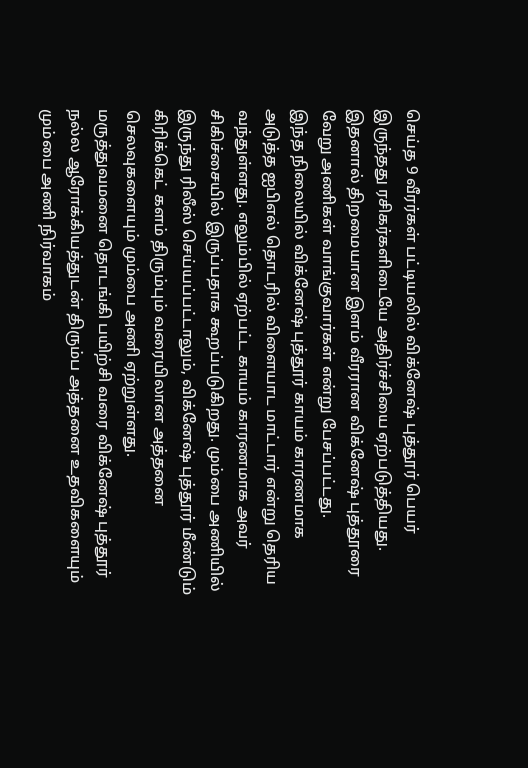செய்த 9 வீரர்கள் பட்டியலில் விக்னேஷ் புத்தூர் பெயர் இருந்தது ரசிகர்களிடையே அதிர்ச்சியை ஏற்படுத்தியது. இதனால் திறமையான இளம் வீரரான விக்னேஷ் புத்தூரை வேறு அணிகள் வாங்குவார்கள் என்று பேசப்பட்டது.
இந்த நிலையில் விக்னேஷ் புத்தூர் காயம் காரணமாக அடுத்த ஐபிஎல் தொடரில் விளையாட மாட்டார் என்று தெரிய வந்துள்ளது. எலும்பில் ஏற்பட்ட காயம் காரணமாக அவர் சிகிச்சையில் இருப்பதாக கூறப்படுகிறது. மும்பை அணியில் இருந்து ரிலீஸ் செய்யப்பட்டாலும், விக்னேஷ் புத்தூர் மீண்டும் கிரிக்கெட் களம் திரும்பும் வரையிலான அத்தனை செலவுகளையும் மும்பை அணி ஏற்றுள்ளது.
மருத்துவமனை தொடங்கி பயிற்சி வரை விக்னேஷ் புத்தூர் நல்ல ஆரோக்கியத்துடன் திரும்ப அத்தனை உதவிகளையும் மும்பை அணி நிர்வாகம்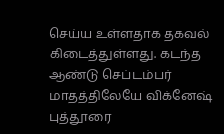செய்ய உள்ளதாக தகவல் கிடைத்துள்ளது. கடந்த ஆண்டு செப்டம்பர் மாதத்திலேயே விக்னேஷ் புத்தூரை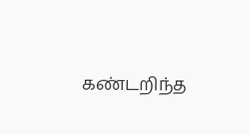கண்டறிந்த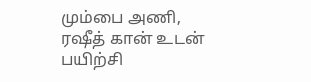மும்பை அணி, ரஷீத் கான் உடன் பயிற்சி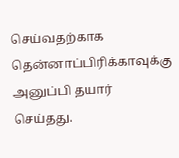செய்வதற்காக தென்னாப்பிரிக்காவுக்கு அனுப்பி தயார் செய்தது.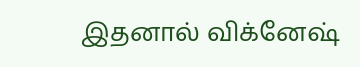இதனால் விக்னேஷ்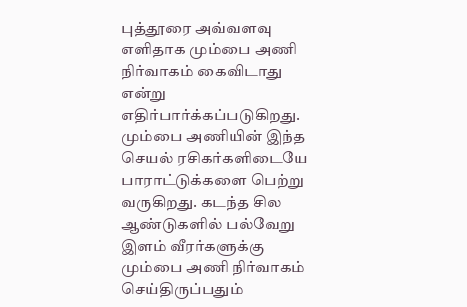புத்தூரை அவ்வளவு எளிதாக மும்பை அணி நிர்வாகம் கைவிடாது என்று எதிர்பார்க்கப்படுகிறது. மும்பை அணியின் இந்த செயல் ரசிகர்களிடையே பாராட்டுக்களை பெற்று வருகிறது. கடந்த சில ஆண்டுகளில் பல்வேறு இளம் வீரர்களுக்கு மும்பை அணி நிர்வாகம் செய்திருப்பதும்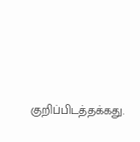குறிப்பிடத்தக்கது.